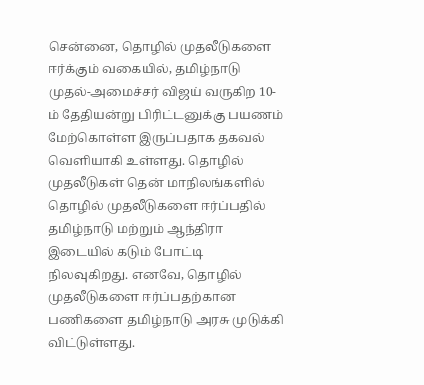சென்னை, தொழில் முதலீடுகளை ஈர்க்கும் வகையில், தமிழ்நாடு முதல்-அமைச்சர் விஜய் வருகிற 10-ம் தேதியன்று பிரிட்டனுக்கு பயணம் மேற்கொள்ள இருப்பதாக தகவல் வெளியாகி உள்ளது. தொழில் முதலீடுகள் தென் மாநிலங்களில் தொழில் முதலீடுகளை ஈர்ப்பதில் தமிழ்நாடு மற்றும் ஆந்திரா இடையில் கடும் போட்டி நிலவுகிறது. எனவே, தொழில் முதலீடுகளை ஈர்ப்பதற்கான பணிகளை தமிழ்நாடு அரசு முடுக்கி விட்டுள்ளது.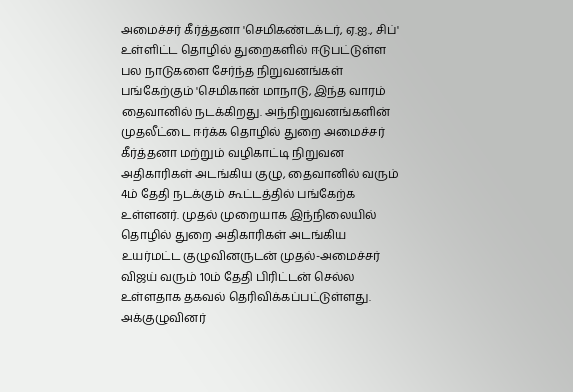அமைச்சர் கீர்த்தனா 'செமிகண்டக்டர், ஏ.ஐ., சிப்' உள்ளிட்ட தொழில் துறைகளில் ஈடுபட்டுள்ள பல நாடுகளை சேர்ந்த நிறுவனங்கள் பங்கேற்கும் 'செமிகான் மாநாடு, இந்த வாரம் தைவானில் நடக்கிறது. அந்நிறுவனங்களின் முதலீட்டை ஈர்க்க தொழில் துறை அமைச்சர் கீர்த்தனா மற்றும் வழிகாட்டி நிறுவன அதிகாரிகள் அடங்கிய குழு, தைவானில் வரும் 4ம் தேதி நடக்கும் கூட்டத்தில் பங்கேற்க உள்ளனர். முதல் முறையாக இந்நிலையில் தொழில் துறை அதிகாரிகள் அடங்கிய உயர்மட்ட குழுவினருடன் முதல்-அமைச்சர் விஜய் வரும் 10ம் தேதி பிரிட்டன் செல்ல உள்ளதாக தகவல் தெரிவிக்கப்பட்டுள்ளது. அக்குழுவினர்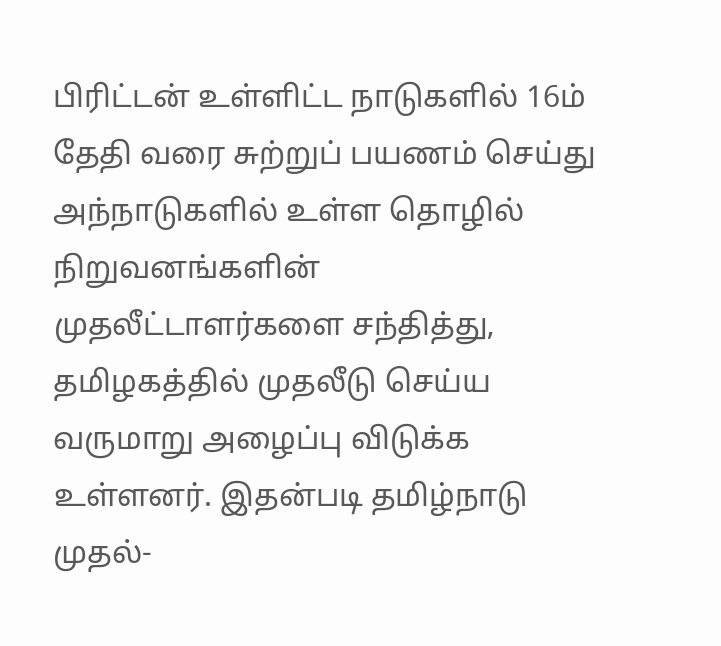பிரிட்டன் உள்ளிட்ட நாடுகளில் 16ம் தேதி வரை சுற்றுப் பயணம் செய்து அந்நாடுகளில் உள்ள தொழில் நிறுவனங்களின் முதலீட்டாளர்களை சந்தித்து, தமிழகத்தில் முதலீடு செய்ய வருமாறு அழைப்பு விடுக்க உள்ளனர். இதன்படி தமிழ்நாடு முதல்-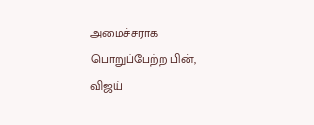அமைச்சராக பொறுப்பேற்ற பின், விஜய்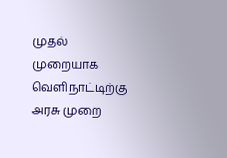முதல் முறையாக வெளிநாட்டிற்கு அரசு முறை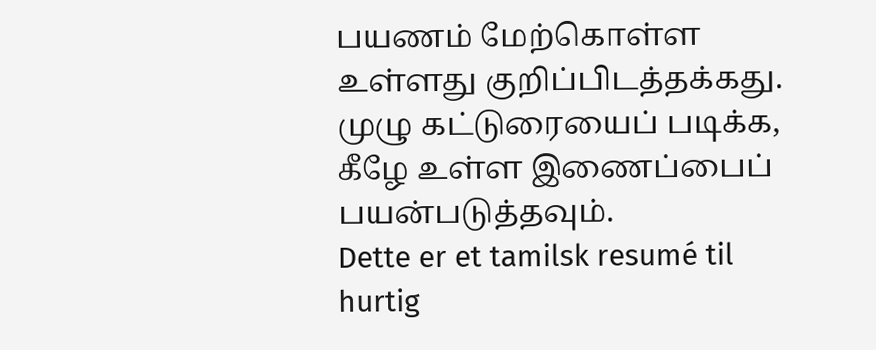பயணம் மேற்கொள்ள உள்ளது குறிப்பிடத்தக்கது. முழு கட்டுரையைப் படிக்க, கீழே உள்ள இணைப்பைப் பயன்படுத்தவும்.
Dette er et tamilsk resumé til hurtig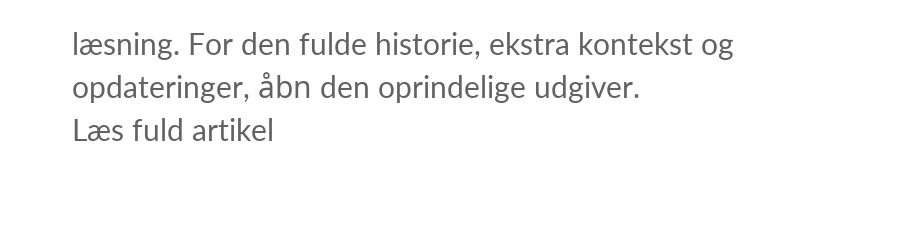læsning. For den fulde historie, ekstra kontekst og opdateringer, åbn den oprindelige udgiver.
Læs fuld artikel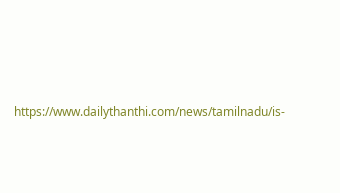https://www.dailythanthi.com/news/tamilnadu/is-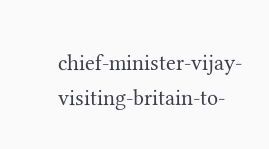chief-minister-vijay-visiting-britain-to-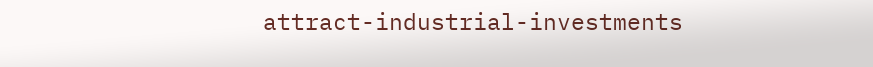attract-industrial-investments